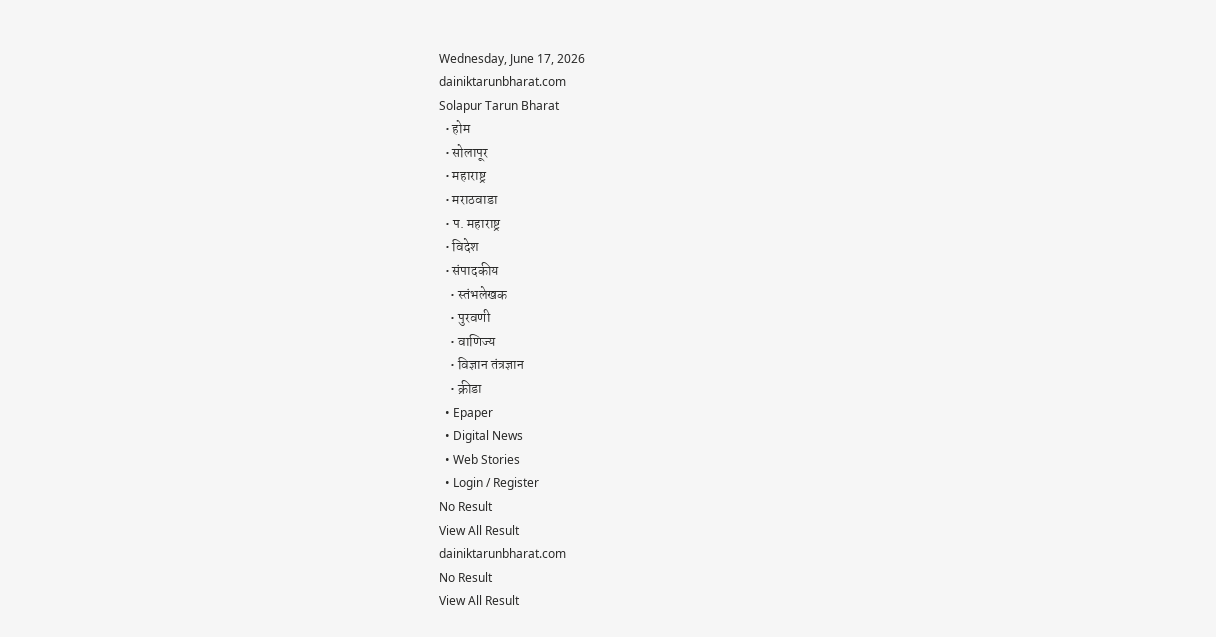Wednesday, June 17, 2026
dainiktarunbharat.com
Solapur Tarun Bharat
  • होम
  • सोलापूर
  • महाराष्ट्र
  • मराठवाडा
  • प. महाराष्ट्र
  • विदेश
  • संपादकीय
    • स्तंभलेखक
    • पुरवणी
    • वाणिज्य
    • विज्ञान तंत्रज्ञान
    • क्रीडा
  • Epaper
  • Digital News
  • Web Stories
  • Login / Register
No Result
View All Result
dainiktarunbharat.com
No Result
View All Result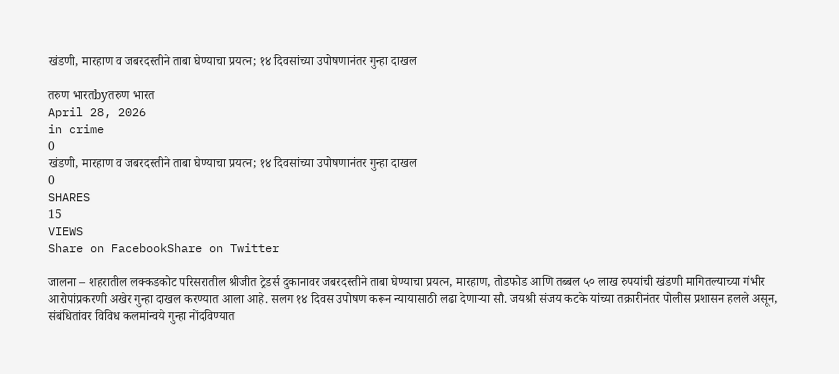खंडणी, मारहाण व जबरदस्तीने ताबा घेण्याचा प्रयत्न; १४ दिवसांच्या उपोषणानंतर गुन्हा दाखल

तरुण भारतbyतरुण भारत
April 28, 2026
in crime
0
खंडणी, मारहाण व जबरदस्तीने ताबा घेण्याचा प्रयत्न; १४ दिवसांच्या उपोषणानंतर गुन्हा दाखल
0
SHARES
15
VIEWS
Share on FacebookShare on Twitter

जालना – शहरातील लक्कडकोट परिसरातील श्रीजीत ट्रेडर्स दुकानावर जबरदस्तीने ताबा घेण्याचा प्रयत्न, मारहाण, तोडफोड आणि तब्बल ५० लाख रुपयांची खंडणी मागितल्याच्या गंभीर आरोपांप्रकरणी अखेर गुन्हा दाखल करण्यात आला आहे. सलग १४ दिवस उपोषण करून न्यायासाठी लढा देणाऱ्या सौ. जयश्री संजय कटके यांच्या तक्रारीनंतर पोलीस प्रशासन हलले असून, संबंधितांवर विविध कलमांन्वये गुन्हा नोंदविण्यात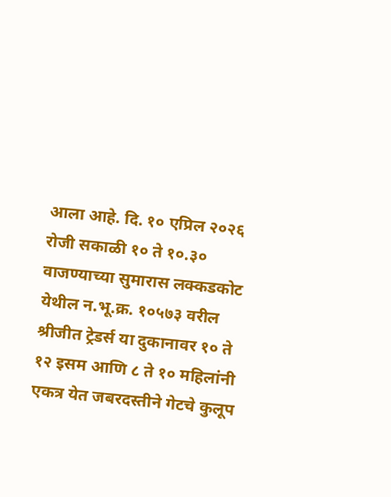आला आहे. दि. १० एप्रिल २०२६ रोजी सकाळी १० ते १०.३० वाजण्याच्या सुमारास लक्कडकोट येथील न.भू.क्र. १०५७३ वरील श्रीजीत ट्रेडर्स या दुकानावर १० ते १२ इसम आणि ८ ते १० महिलांनी एकत्र येत जबरदस्तीने गेटचे कुलूप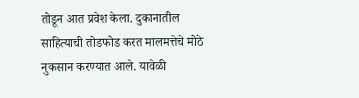तोडून आत प्रवेश केला. दुकानातील साहित्याची तोडफोड करत मालमत्तेचे मोठे नुकसान करण्यात आले. यावेळी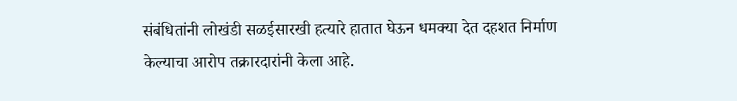संबंधितांनी लोखंडी सळईसारखी हत्यारे हातात घेऊन धमक्या देत दहशत निर्माण केल्याचा आरोप तक्रारदारांनी केला आहे.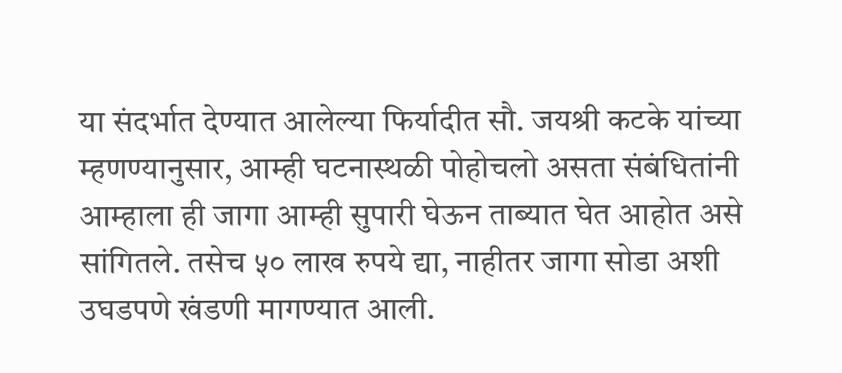या संदर्भात देण्यात आलेल्या फिर्यादीत सौ. जयश्री कटके यांच्या म्हणण्यानुसार, आम्ही घटनास्थळी पोहोचलो असता संबंधितांनी आम्हाला ही जागा आम्ही सुपारी घेऊन ताब्यात घेत आहोत असे सांगितले. तसेच ५० लाख रुपये द्या, नाहीतर जागा सोडा अशी उघडपणे खंडणी मागण्यात आली.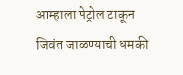आम्हाला पेट्रोल टाकून जिवंत जाळण्याची धमकी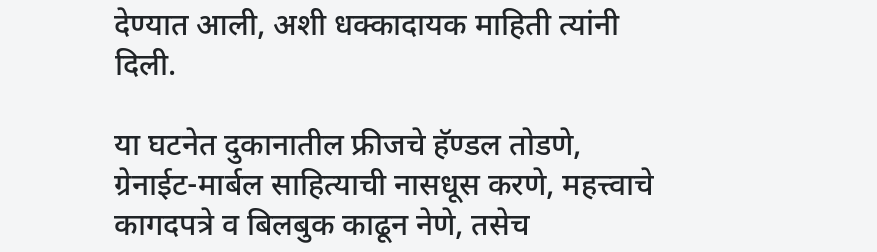देण्यात आली, अशी धक्कादायक माहिती त्यांनी दिली.

या घटनेत दुकानातील फ्रीजचे हॅण्डल तोडणे, ग्रेनाईट-मार्बल साहित्याची नासधूस करणे, महत्त्वाचे कागदपत्रे व बिलबुक काढून नेणे, तसेच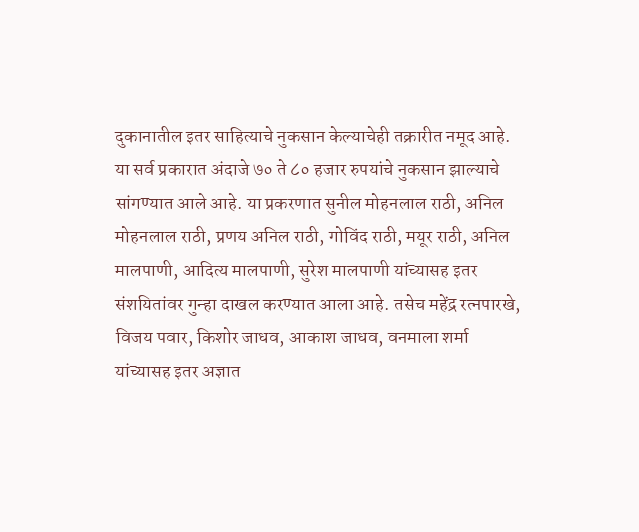दुकानातील इतर साहित्याचे नुकसान केल्याचेही तक्रारीत नमूद आहे. या सर्व प्रकारात अंदाजे ७० ते ८० हजार रुपयांचे नुकसान झाल्याचे सांगण्यात आले आहे. या प्रकरणात सुनील मोहनलाल राठी, अनिल मोहनलाल राठी, प्रणय अनिल राठी, गोविंद राठी, मयूर राठी, अनिल मालपाणी, आदित्य मालपाणी, सुरेश मालपाणी यांच्यासह इतर संशयितांवर गुन्हा दाखल करण्यात आला आहे. तसेच महेंद्र रत्नपारखे, विजय पवार, किशोर जाधव, आकाश जाधव, वनमाला शर्मा यांच्यासह इतर अज्ञात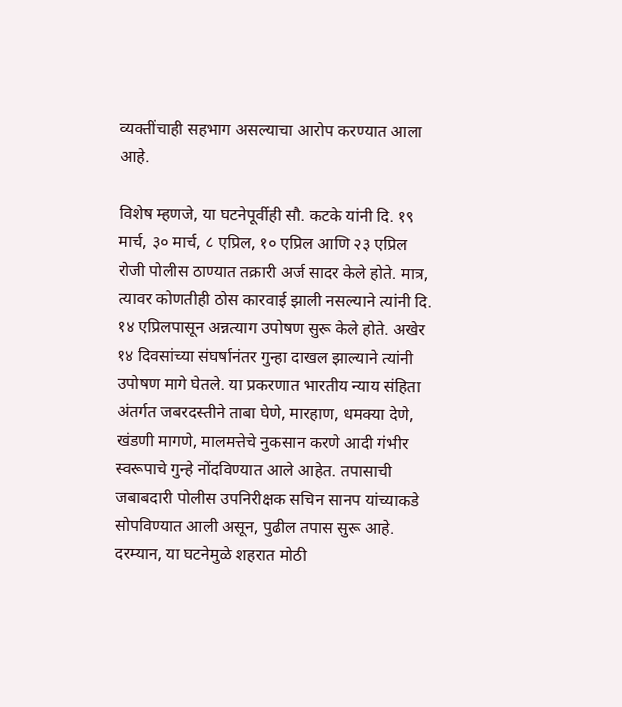व्यक्तींचाही सहभाग असल्याचा आरोप करण्यात आला आहे.

विशेष म्हणजे, या घटनेपूर्वीही सौ. कटके यांनी दि. १९ मार्च, ३० मार्च, ८ एप्रिल, १० एप्रिल आणि २३ एप्रिल रोजी पोलीस ठाण्यात तक्रारी अर्ज सादर केले होते. मात्र, त्यावर कोणतीही ठोस कारवाई झाली नसल्याने त्यांनी दि. १४ एप्रिलपासून अन्नत्याग उपोषण सुरू केले होते. अखेर १४ दिवसांच्या संघर्षानंतर गुन्हा दाखल झाल्याने त्यांनी उपोषण मागे घेतले. या प्रकरणात भारतीय न्याय संहिता अंतर्गत जबरदस्तीने ताबा घेणे, मारहाण, धमक्या देणे, खंडणी मागणे, मालमत्तेचे नुकसान करणे आदी गंभीर स्वरूपाचे गुन्हे नोंदविण्यात आले आहेत. तपासाची जबाबदारी पोलीस उपनिरीक्षक सचिन सानप यांच्याकडे सोपविण्यात आली असून, पुढील तपास सुरू आहे. दरम्यान, या घटनेमुळे शहरात मोठी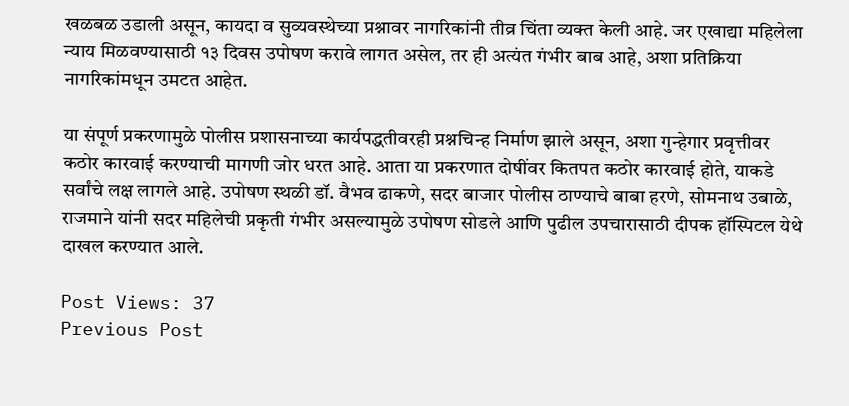खळबळ उडाली असून, कायदा व सुव्यवस्थेच्या प्रश्नावर नागरिकांनी तीव्र चिंता व्यक्त केली आहे. जर एखाद्या महिलेला न्याय मिळवण्यासाठी १३ दिवस उपोषण करावे लागत असेल, तर ही अत्यंत गंभीर बाब आहे, अशा प्रतिक्रिया नागरिकांमधून उमटत आहेत.

या संपूर्ण प्रकरणामुळे पोलीस प्रशासनाच्या कार्यपद्धतीवरही प्रश्नचिन्ह निर्माण झाले असून, अशा गुन्हेगार प्रवृत्तीवर कठोर कारवाई करण्याची मागणी जोर धरत आहे. आता या प्रकरणात दोषींवर कितपत कठोर कारवाई होते, याकडे सर्वांचे लक्ष लागले आहे. उपोषण स्थळी डॉ. वैभव ढाकणे, सदर बाजार पोलीस ठाण्याचे बाबा हरणे, सोमनाथ उबाळे, राजमाने यांनी सदर महिलेची प्रकृती गंभीर असल्यामुळे उपोषण सोडले आणि पुढील उपचारासाठी दीपक हॉस्पिटल येथे दाखल करण्यात आले.

Post Views: 37
Previous Post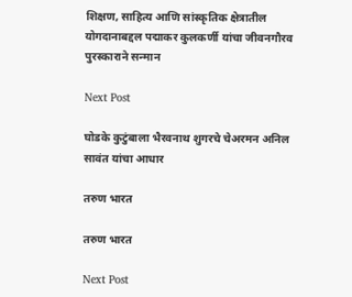शिक्षण, साहित्य आणि सांस्कृतिक क्षेत्रातील योगदानाबद्दल पद्माकर कुलकर्णी यांचा जीवनगौरव पुरस्काराने सन्मान

Next Post

घोडके कुटुंबाला भैरवनाथ शुगरचे चेअरमन अनिल सावंत यांचा आधार

तरुण भारत

तरुण भारत

Next Post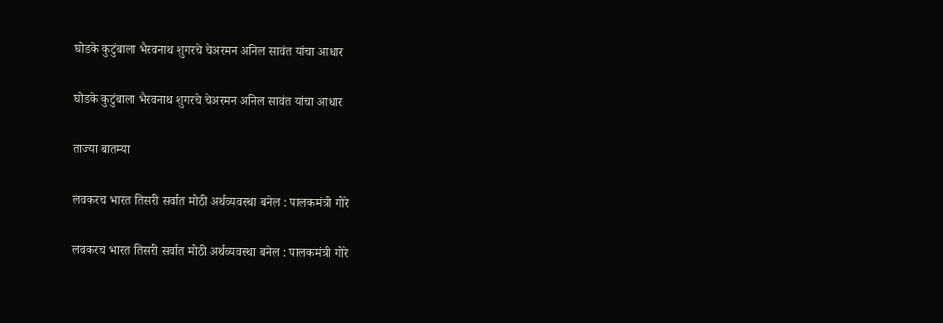घोडके कुटुंबाला भैरवनाथ शुगरचे चेअरमन अनिल सावंत यांचा आधार

घोडके कुटुंबाला भैरवनाथ शुगरचे चेअरमन अनिल सावंत यांचा आधार

ताज्या बातम्या

लवकरच भारत तिसरी सर्वात मोठी अर्थव्यवस्था बनेल : पालकमंत्री गोरे

लवकरच भारत तिसरी सर्वात मोठी अर्थव्यवस्था बनेल : पालकमंत्री गोरे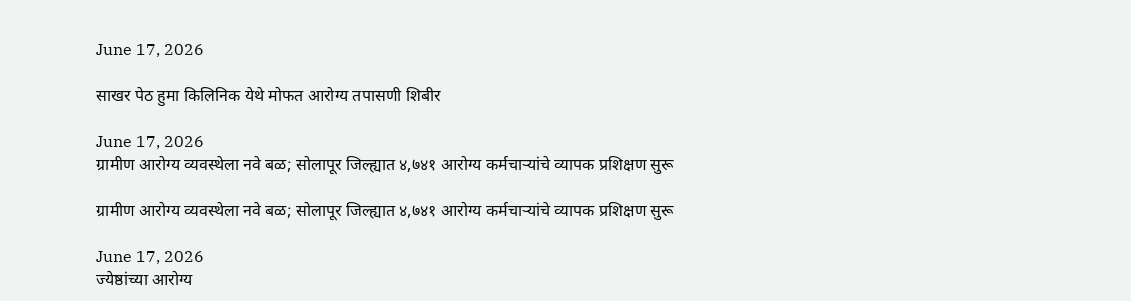June 17, 2026

साखर पेठ हुमा किलिनिक येथे मोफत आरोग्य तपासणी शिबीर

June 17, 2026
ग्रामीण आरोग्य व्यवस्थेला नवे बळ; सोलापूर जिल्ह्यात ४,७४१ आरोग्य कर्मचाऱ्यांचे व्यापक प्रशिक्षण सुरू

ग्रामीण आरोग्य व्यवस्थेला नवे बळ; सोलापूर जिल्ह्यात ४,७४१ आरोग्य कर्मचाऱ्यांचे व्यापक प्रशिक्षण सुरू

June 17, 2026
ज्येष्ठांच्या आरोग्य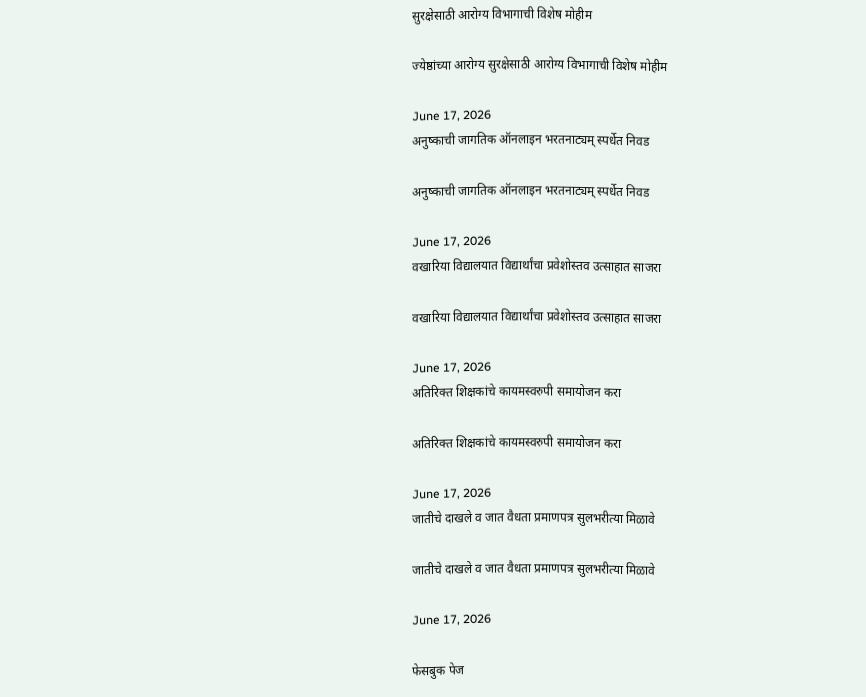सुरक्षेसाठी आरोग्य विभागाची विशेष मोहीम

ज्येष्ठांच्या आरोग्य सुरक्षेसाठी आरोग्य विभागाची विशेष मोहीम

June 17, 2026
अनुष्काची जागतिक ऑनलाइन भरतनाट्यम् स्पर्धेत निवड

अनुष्काची जागतिक ऑनलाइन भरतनाट्यम् स्पर्धेत निवड

June 17, 2026
वखारिया विद्यालयात विद्यार्थांचा प्रवेशोस्तव उत्साहात साजरा

वखारिया विद्यालयात विद्यार्थांचा प्रवेशोस्तव उत्साहात साजरा

June 17, 2026
अतिरिक्त शिक्षकांचे कायमस्वरुपी समायोजन करा

अतिरिक्त शिक्षकांचे कायमस्वरुपी समायोजन करा

June 17, 2026
जातीचे दाखले व जात वैधता प्रमाणपत्र सुलभरीत्या मिळावे

जातीचे दाखले व जात वैधता प्रमाणपत्र सुलभरीत्या मिळावे

June 17, 2026

फेसबुक पेज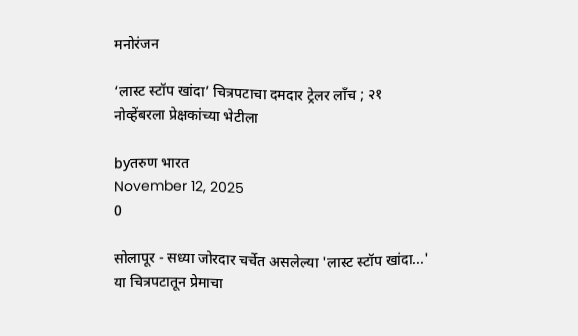मनोरंजन

‘लास्ट स्टॉप खांदा’ चित्रपटाचा दमदार ट्रेलर लाँच ; २१ नोव्हेंबरला प्रेक्षकांच्या भेटीला

byतरुण भारत
November 12, 2025
0

सोलापूर - सध्या जोरदार चर्चेत असलेल्या 'लास्ट स्टॉप खांदा...' या चित्रपटातून प्रेमाचा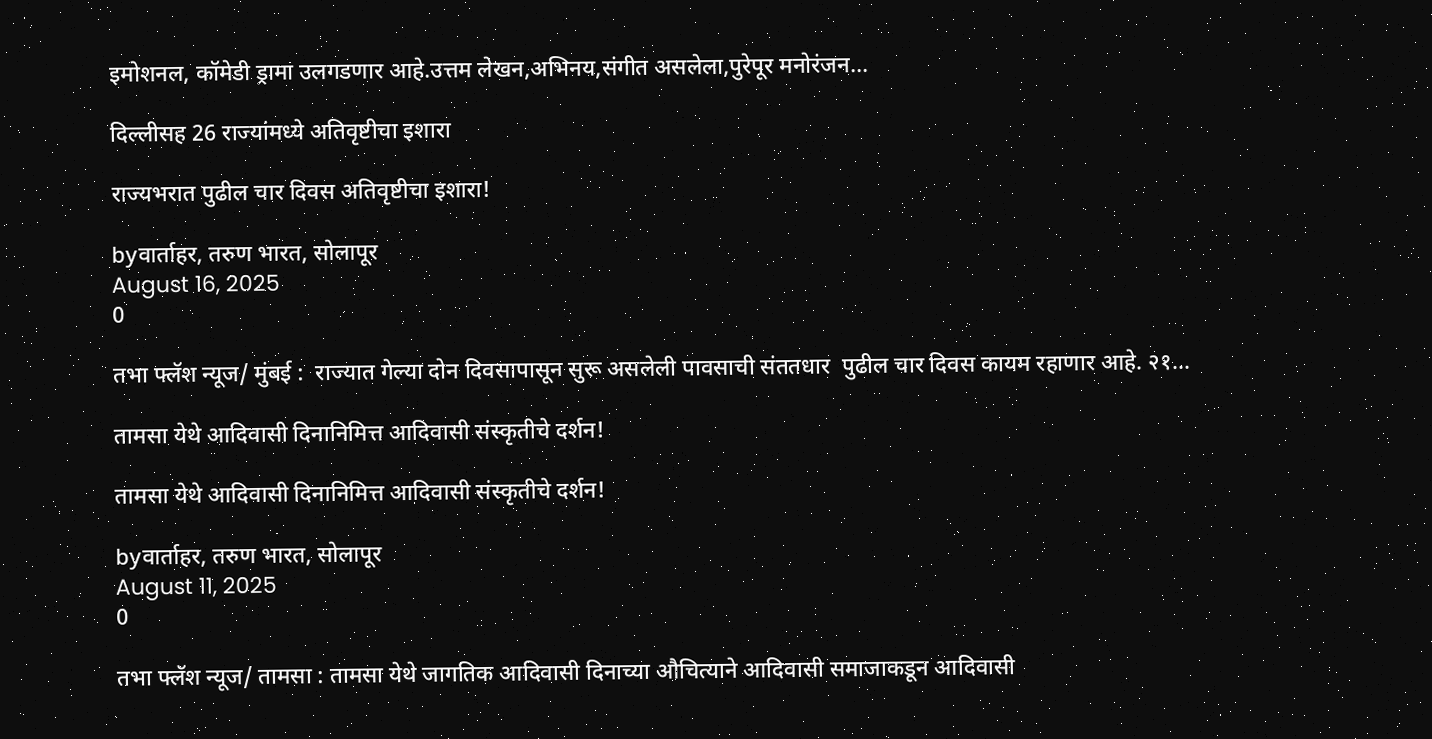इमोशनल, कॉमेडी ड्रामा उलगडणार आहे.उत्तम लेखन,अभिनय,संगीत असलेला,पुरेपूर मनोरंजन...

दिल्लीसह 26 राज्यांमध्ये अतिवृष्टीचा इशारा

राज्यभरात पुढील चार दिवस अतिवृष्टीचा इशारा!

byवार्ताहर, तरुण भारत, सोलापूर
August 16, 2025
0

तभा फ्लॅश न्यूज/ मुंबई :  राज्यात गेल्या दोन दिवसापासून सुरू असलेली पावसाची संततधार  पुढील चार दिवस कायम रहाणार आहे. २१...

तामसा येथे आदिवासी दिनानिमित्त आदिवासी संस्कृतीचे दर्शन!

तामसा येथे आदिवासी दिनानिमित्त आदिवासी संस्कृतीचे दर्शन!

byवार्ताहर, तरुण भारत, सोलापूर
August 11, 2025
0

तभा फ्लॅश न्यूज/ तामसा : तामसा येथे जागतिक आदिवासी दिनाच्या औचित्याने आदिवासी समाजाकडून आदिवासी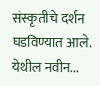संस्कृतीचे दर्शन घडविण्यात आले. येथील नवीन...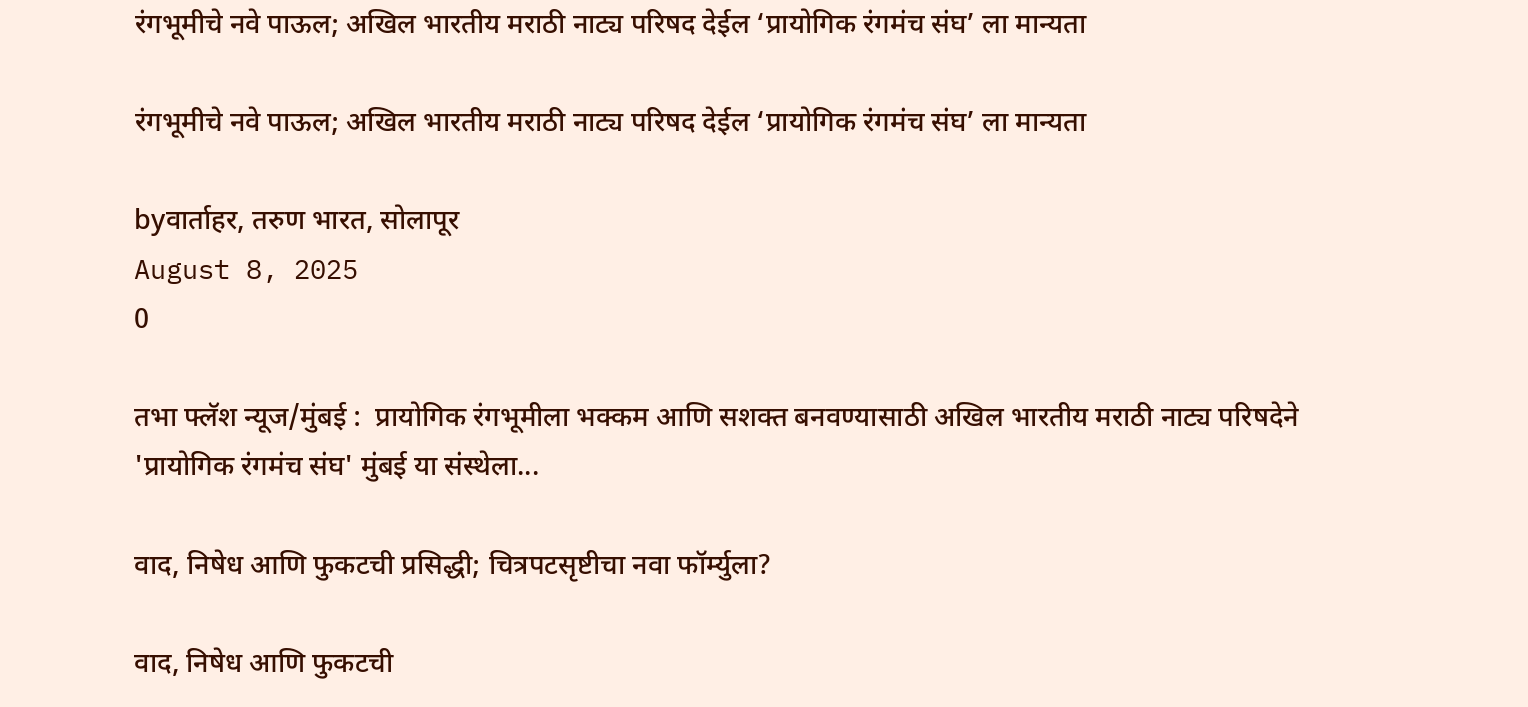रंगभूमीचे नवे पाऊल; अखिल भारतीय मराठी नाट्य परिषद देईल ‘प्रायोगिक रंगमंच संघ’ ला मान्यता

रंगभूमीचे नवे पाऊल; अखिल भारतीय मराठी नाट्य परिषद देईल ‘प्रायोगिक रंगमंच संघ’ ला मान्यता

byवार्ताहर, तरुण भारत, सोलापूर
August 8, 2025
0

तभा फ्लॅश न्यूज/मुंबई :  प्रायोगिक रंगभूमीला भक्कम आणि सशक्त बनवण्यासाठी अखिल भारतीय मराठी नाट्य परिषदेने 'प्रायोगिक रंगमंच संघ' मुंबई या संस्थेला...

वाद, निषेध आणि फुकटची प्रसिद्धी; चित्रपटसृष्टीचा नवा फॉर्म्युला?

वाद, निषेध आणि फुकटची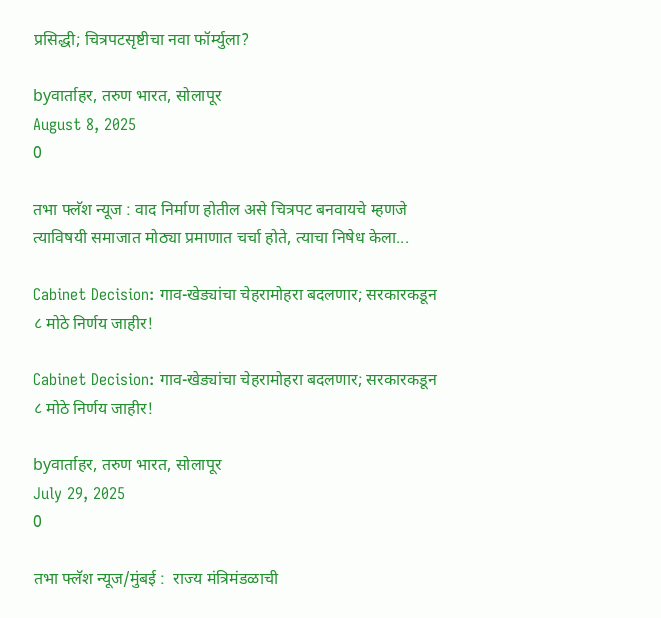प्रसिद्धी; चित्रपटसृष्टीचा नवा फॉर्म्युला?

byवार्ताहर, तरुण भारत, सोलापूर
August 8, 2025
0

तभा फ्लॅश न्यूज : वाद निर्माण होतील असे चित्रपट बनवायचे म्हणजे त्याविषयी समाजात मोठ्या प्रमाणात चर्चा होते, त्याचा निषेध केला...

Cabinet Decision: गाव-खेड्यांचा चेहरामोहरा बदलणार; सरकारकडून ८ मोठे निर्णय जाहीर!

Cabinet Decision: गाव-खेड्यांचा चेहरामोहरा बदलणार; सरकारकडून ८ मोठे निर्णय जाहीर!

byवार्ताहर, तरुण भारत, सोलापूर
July 29, 2025
0

तभा फ्लॅश न्यूज/मुंबई :  राज्य मंत्रिमंडळाची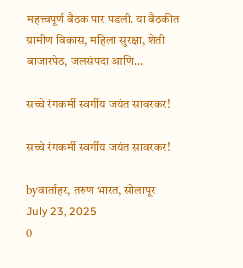महत्त्वपूर्ण बैठक पार पडली. या बैठकीत ग्रामीण विकास, महिला सुरक्षा, शेती बाजारपेठ, जलसंपदा आणि...

सच्चे रंगकर्मी स्वर्गीय जयंत सावरकर!

सच्चे रंगकर्मी स्वर्गीय जयंत सावरकर!

byवार्ताहर, तरुण भारत, सोलापूर
July 23, 2025
0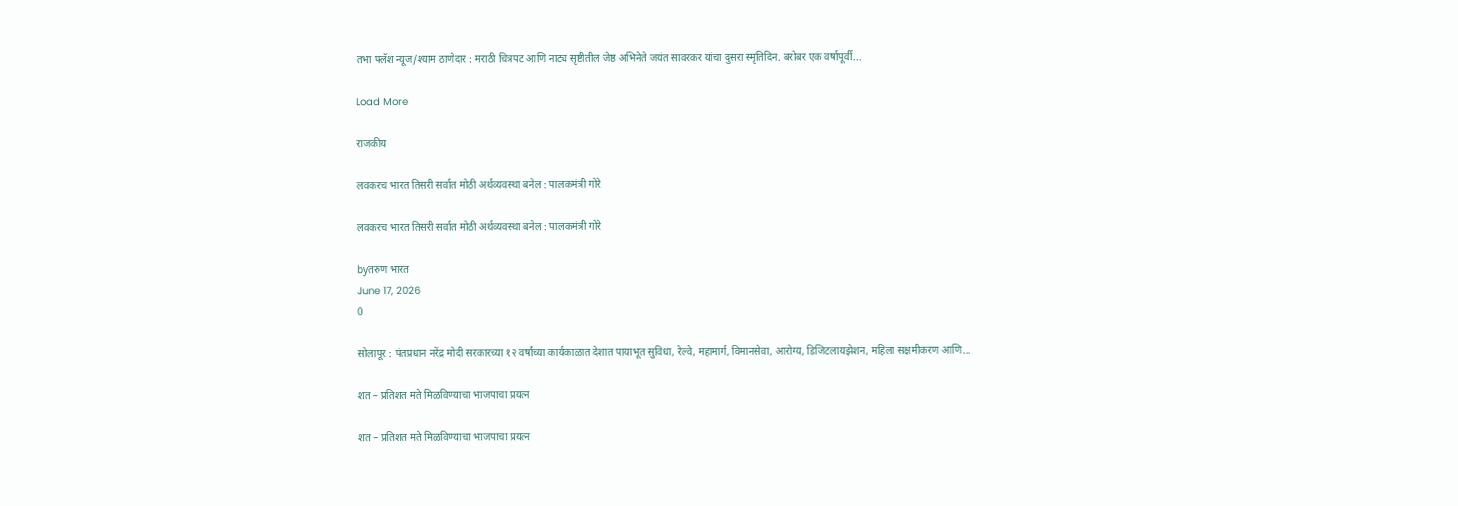तभा फ्लॅश न्यूज/श्याम ठाणेदार : मराठी चित्रपट आणि नाट्य सृष्टीतील जेष्ठ अभिनेते जयंत सावरकर यांचा दुसरा स्मृतिदिन. बरोबर एक वर्षापूर्वी...

Load More

राजकीय

लवकरच भारत तिसरी सर्वात मोठी अर्थव्यवस्था बनेल : पालकमंत्री गोरे

लवकरच भारत तिसरी सर्वात मोठी अर्थव्यवस्था बनेल : पालकमंत्री गोरे

byतरुण भारत
June 17, 2026
0

सोलापूर : पंतप्रधान नरेंद्र मोदी सरकारच्या १२ वर्षांच्या कार्यकाळात देशात पायाभूत सुविधा, रेल्वे, महामार्ग, विमानसेवा, आरोग्य, डिजिटलायझेशन, महिला सक्षमीकरण आणि...

शत – प्रतिशत मते मिळविण्याचा भाजपाचा प्रयत्न

शत – प्रतिशत मते मिळविण्याचा भाजपाचा प्रयत्न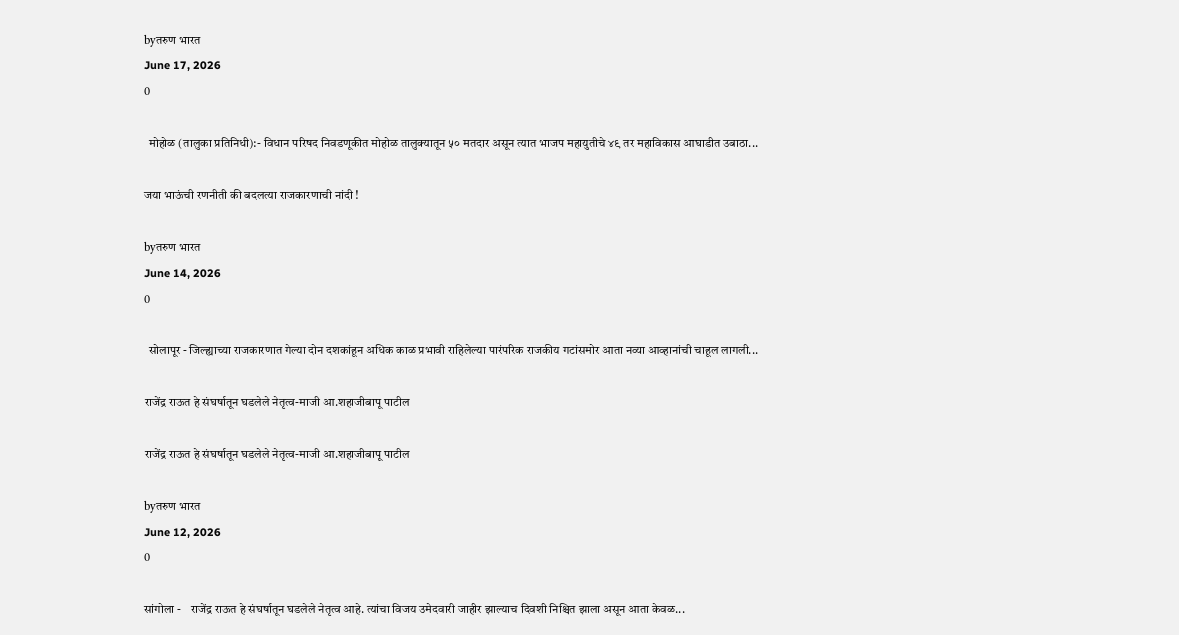byतरुण भारत
June 17, 2026
0

  मोहोळ (तालुका प्रतिनिधी):- विधान परिषद निवडणूकीत मोहोळ तालुक्यातून ५० मतदार असून त्यात भाजप महायुतीचे ४९ तर महाविकास आघाडीत उबाठा...

जया भाऊंची रणनीती की बदलत्या राजकारणाची नांदी !

byतरुण भारत
June 14, 2026
0

  सोलापूर - जिल्ह्याच्या राजकारणात गेल्या दोन दशकांहून अधिक काळ प्रभावी राहिलेल्या पारंपरिक राजकीय गटांसमोर आता नव्या आव्हानांची चाहूल लागली...

राजेंद्र राऊत हे संघर्षातून घडलेले नेतृत्व-माजी आ.शहाजीबापू पाटील

राजेंद्र राऊत हे संघर्षातून घडलेले नेतृत्व-माजी आ.शहाजीबापू पाटील

byतरुण भारत
June 12, 2026
0

सांगोला -    राजेंद्र राऊत हे संघर्षातून घडलेले नेतृत्व आहे. त्यांचा विजय उमेदवारी जाहीर झाल्याच दिवशी निश्चित झाला असून आता केवळ...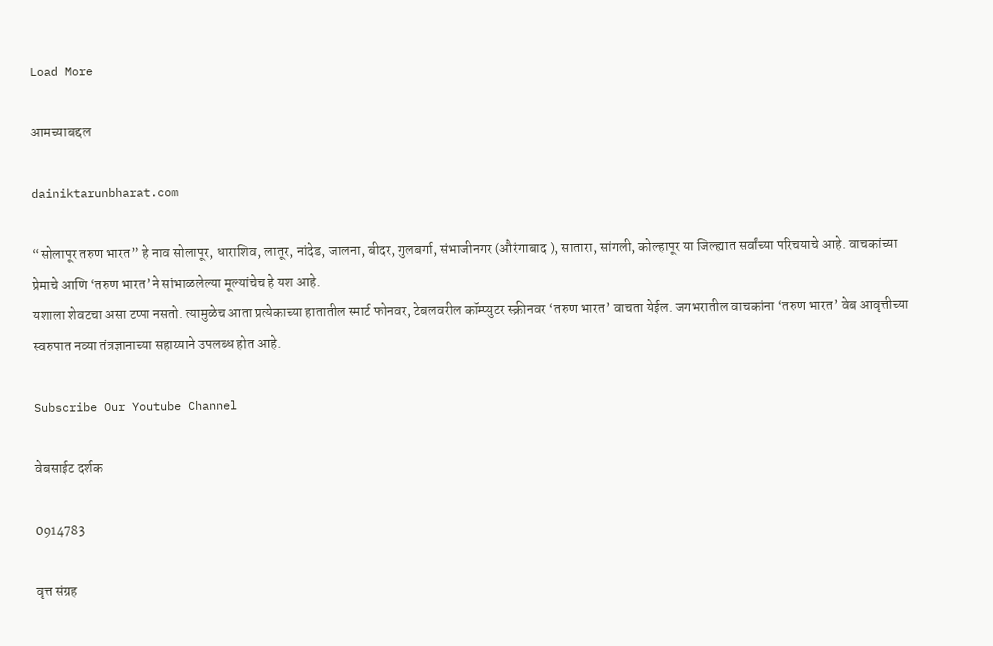Load More

आमच्याबद्दल

dainiktarunbharat.com

“सोलापूर तरुण भारत” हे नाव सोलापूर, धाराशिव, लातूर, नांदेड, जालना, बीदर, गुलबर्गा, संभाजीनगर (औरंगाबाद ), सातारा, सांगली, कोल्हापूर या जिल्ह्यात सर्वांच्या परिचयाचे आहे. वाचकांच्या प्रेमाचे आणि ‘तरुण भारत’ने सांभाळलेल्या मूल्यांचेच हे यश आहे.
यशाला शेवटचा असा टप्पा नसतो. त्यामुळेच आता प्रत्येकाच्या हातातील स्मार्ट फोनवर, टेबलवरील कॉम्प्युटर स्क्रीनवर ‘तरुण भारत’ वाचता येईल. जगभरातील वाचकांना ‘तरुण भारत’ वेब आवृत्तीच्या स्वरुपात नव्या तंत्रज्ञानाच्या सहाय्याने उपलब्ध होत आहे.

Subscribe Our Youtube Channel

वेबसाईट दर्शक

0914783

वृत्त संग्रह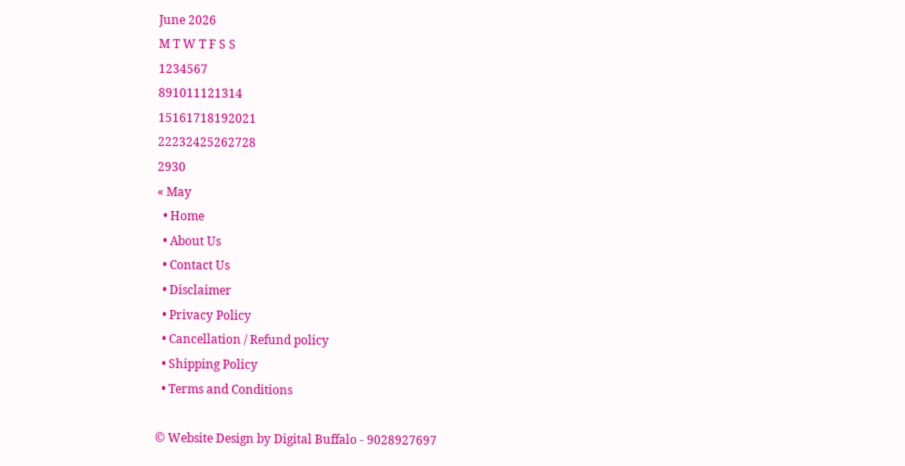June 2026
M T W T F S S
1234567
891011121314
15161718192021
22232425262728
2930
« May
  • Home
  • About Us
  • Contact Us
  • Disclaimer
  • Privacy Policy
  • Cancellation / Refund policy
  • Shipping Policy
  • Terms and Conditions

© Website Design by Digital Buffalo - 9028927697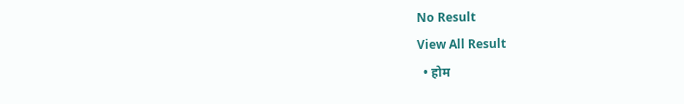No Result
View All Result
  • होम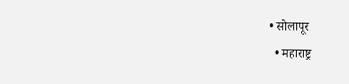• सोलापूर
  • महाराष्ट्र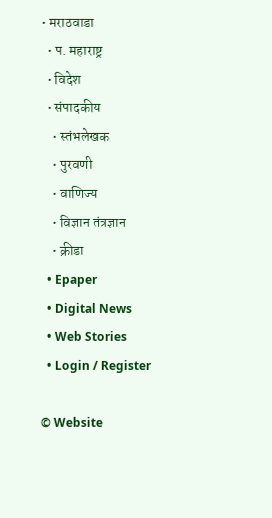• मराठवाडा
  • प. महाराष्ट्र
  • विदेश
  • संपादकीय
    • स्तंभलेखक
    • पुरवणी
    • वाणिज्य
    • विज्ञान तंत्रज्ञान
    • क्रीडा
  • Epaper
  • Digital News
  • Web Stories
  • Login / Register

© Website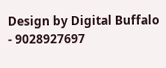Design by Digital Buffalo - 9028927697